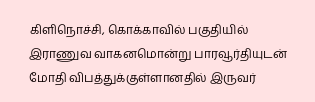கிளிநொச்சி, கொக்காவில் பகுதியில் இராணுவ வாகனமொன்று பாரவூர்தியுடன் மோதி விபத்துக்குள்ளானதில் இருவர்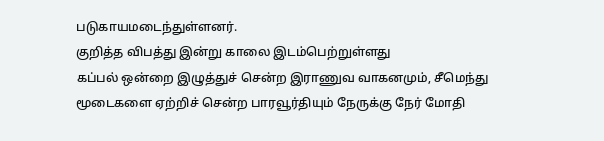படுகாயமடைந்துள்ளனர்.
குறித்த விபத்து இன்று காலை இடம்பெற்றுள்ளது
கப்பல் ஒன்றை இழுத்துச் சென்ற இராணுவ வாகனமும், சீமெந்து மூடைகளை ஏற்றிச் சென்ற பாரவூர்தியும் நேருக்கு நேர் மோதி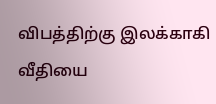விபத்திற்கு இலக்காகி வீதியை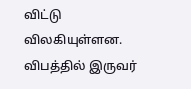விட்டு விலகியுள்ளன.
விபத்தில் இருவர்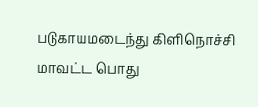படுகாயமடைந்து கிளிநொச்சி மாவட்ட பொது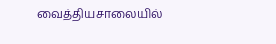வைத்தியசாலையில்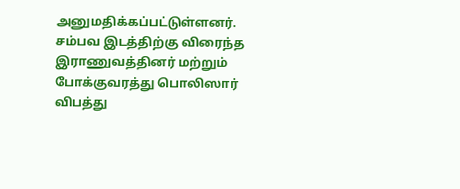அனுமதிக்கப்பட்டுள்ளனர்.
சம்பவ இடத்திற்கு விரைந்த இராணுவத்தினர் மற்றும் போக்குவரத்து பொலிஸார் விபத்து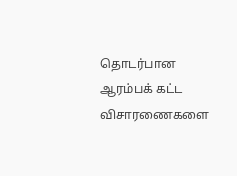தொடர்பான ஆரம்பக் கட்ட விசாரணைகளை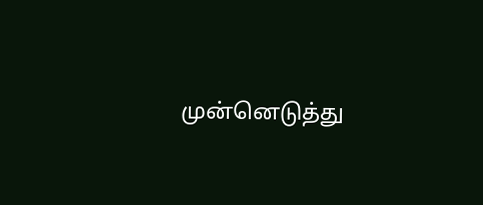முன்னெடுத்து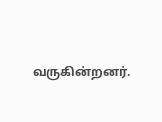வருகின்றனர்.